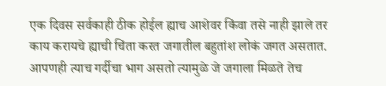एक दिवस सर्वकाही ठीक होईल ह्याच आशेवर किंवा तसे नाही झाले तर काय करायचे ह्याची चिंता करत जगातील बहुतांश लोकं जगत असतात.
आपणही त्याच गर्दीचा भाग असतो त्यामुळे जे जगाला मिळते तेच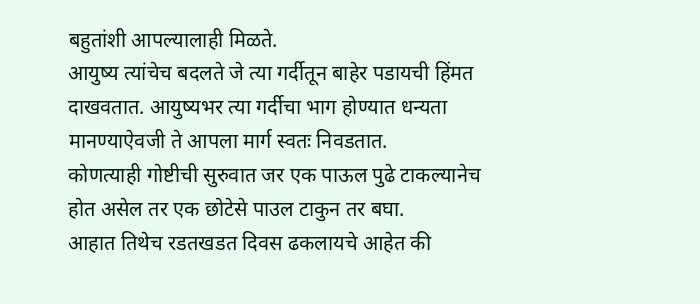बहुतांशी आपल्यालाही मिळते.
आयुष्य त्यांचेच बदलते जे त्या गर्दीतून बाहेर पडायची हिंमत दाखवतात. आयुष्यभर त्या गर्दीचा भाग होण्यात धन्यता मानण्याऐवजी ते आपला मार्ग स्वतः निवडतात.
कोणत्याही गोष्टीची सुरुवात जर एक पाऊल पुढे टाकल्यानेच होत असेल तर एक छोटेसे पाउल टाकुन तर बघा.
आहात तिथेच रडतखडत दिवस ढकलायचे आहेत की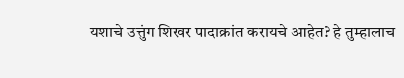यशाचे उत्तुंग शिखर पादाक्रांत करायचे आहेत? हे तुम्हालाच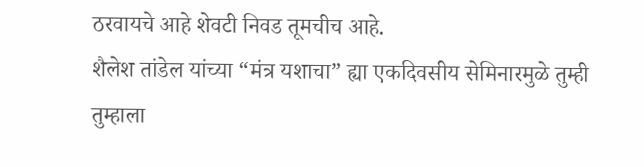ठरवायचे आहे शेवटी निवड तूमचीच आहे.
शैलेश तांडेल यांच्या “मंत्र यशाचा” ह्या एकदिवसीय सेमिनारमुळे तुम्ही तुम्हाला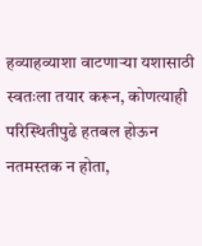हव्याहव्याशा वाटणाऱ्या यशासाठी स्वतःला तयार करून, कोणत्याही परिस्थितीपुढे हतबल होऊन नतमस्तक न होता,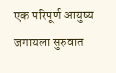एक परिपूर्ण आयुष्य जगायला सुरुवात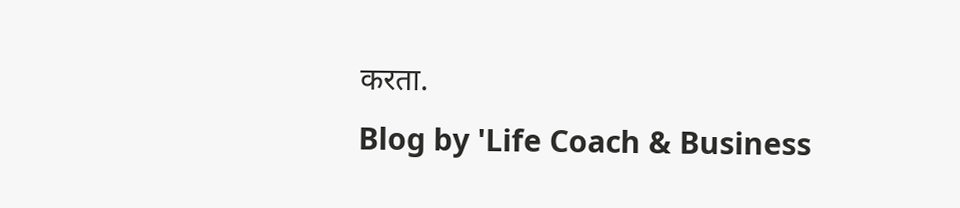करता.
Blog by 'Life Coach & Business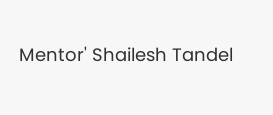Mentor' Shailesh Tandel